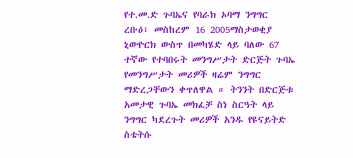የተ.መ.ድ ጉባኤና የባራክ ኦባማ ንግግር
ረቡዕ፣ መስከረም 16 2005ማስታወቂያ
ኒውዮርክ ውስጥ በመካሄድ ላይ ባለው 67 ተኛው የተባበሩት መንግሥታት ድርጅት ጉባኤ የመንግሥታት መሪዎች ዛሬም ንግግር ማድረጋቸውን ቀጥለዋል ። ትንንት በድርጅቱ አመታዊ ጉባኤ መክፈቻ ስነ ስርዓት ላይ ንግግር ካደረጉት መሪዎች አንዱ የዩናይትድ ስቴትሱ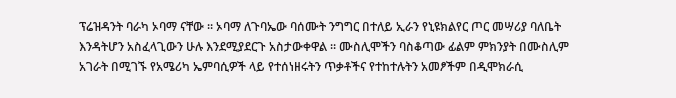ፕሬዝዳንት ባራካ ኦባማ ናቸው ። ኦባማ ለጉባኤው ባሰሙት ንግግር በተለይ ኢራን የኒዩክልየር ጦር መሣሪያ ባለቤት እንዳትሆን አስፈላጊውን ሁሉ እንደሚያደርጉ አስታውቀዋል ። ሙስሊሞችን ባስቆጣው ፊልም ምክንያት በሙስሊም አገራት በሚገኙ የአሜሪካ ኤምባሲዎች ላይ የተሰነዘሩትን ጥቃቶችና የተከተሉትን አመፆችም በዲሞክራሲ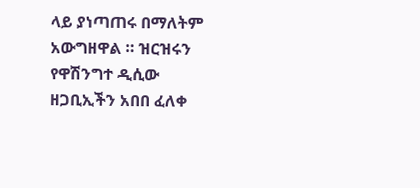ላይ ያነጣጠሩ በማለትም አውግዘዋል ። ዝርዝሩን የዋሽንግተ ዲሲው ዘጋቢኢችን አበበ ፈለቀ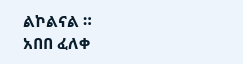ልኮልናል ።
አበበ ፈለቀ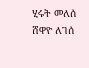ሂሩት መለሰ
ሸዋዮ ለገሰ